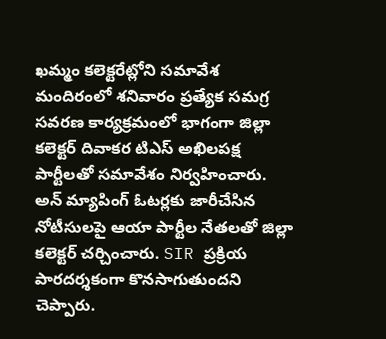ఖమ్మం కలెక్టరేట్లోని సమావేశ మందిరంలో శనివారం ప్రత్యేక సమగ్ర సవరణ కార్యక్రమంలో భాగంగా జిల్లా కలెక్టర్ దివాకర టిఎస్ అఖిలపక్ష పార్టీలతో సమావేశం నిర్వహించారు. అన్ మ్యాపింగ్ ఓటర్లకు జారీచేసిన నోటీసులపై ఆయా పార్టీల నేతలతో జిల్లా కలెక్టర్ చర్చించారు. SIR ప్రక్రియ పారదర్శకంగా కొనసాగుతుందని చెప్పారు.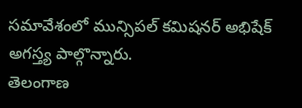సమావేశంలో మున్సిపల్ కమిషనర్ అభిషేక్ అగస్త్య పాల్గొన్నారు.
తెలంగాణ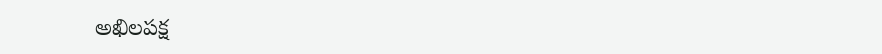అఖిలపక్ష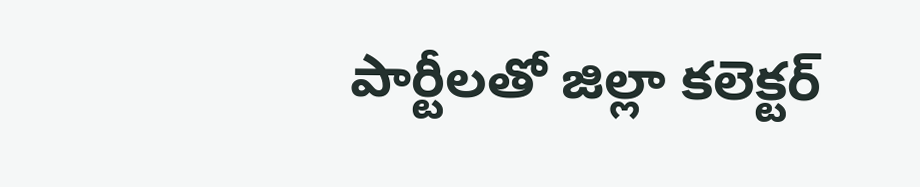పార్టీలతో జిల్లా కలెక్టర్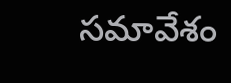సమావేశం